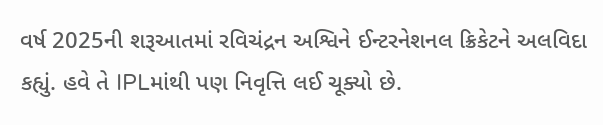વર્ષ 2025ની શરૂઆતમાં રવિચંદ્રન અશ્વિને ઈન્ટરનેશનલ ક્રિકેટને અલવિદા કહ્યું. હવે તે IPLમાંથી પણ નિવૃત્તિ લઈ ચૂક્યો છે.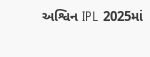અશ્વિન IPL 2025માં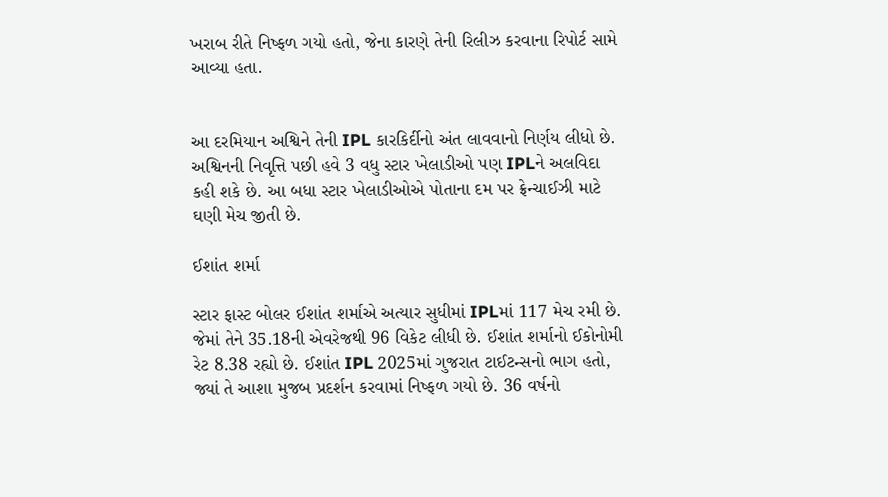ખરાબ રીતે નિષ્ફળ ગયો હતો, જેના કારણે તેની રિલીઝ કરવાના રિપોર્ટ સામે આવ્યા હતા.


આ દરમિયાન અશ્વિને તેની IPL કારકિર્દીનો અંત લાવવાનો નિર્ણય લીધો છે. અશ્વિનની નિવૃત્તિ પછી હવે 3 વધુ સ્ટાર ખેલાડીઓ પણ IPLને અલવિદા કહી શકે છે. આ બધા સ્ટાર ખેલાડીઓએ પોતાના દમ પર ફ્રેન્ચાઈઝી માટે ઘણી મેચ જીતી છે.

ઈશાંત શર્મા

સ્ટાર ફાસ્ટ બોલર ઈશાંત શર્માએ અત્યાર સુધીમાં IPLમાં 117 મેચ રમી છે. જેમાં તેને 35.18ની એવરેજથી 96 વિકેટ લીધી છે. ઈશાંત શર્માનો ઈકોનોમી રેટ 8.38 રહ્યો છે. ઈશાંત IPL 2025માં ગુજરાત ટાઈટન્સનો ભાગ હતો, જ્યાં તે આશા મુજબ પ્રદર્શન કરવામાં નિષ્ફળ ગયો છે. 36 વર્ષનો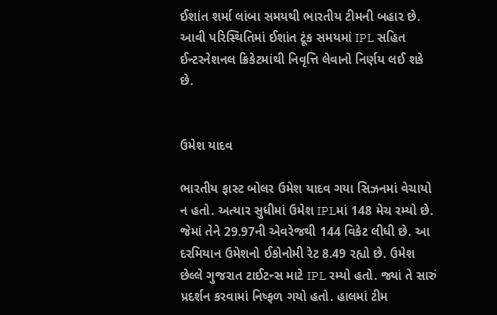ઈશાંત શર્મા લાંબા સમયથી ભારતીય ટીમની બહાર છે. આવી પરિસ્થિતિમાં ઈશાંત ટૂંક સમયમાં IPL સહિત ઈન્ટરનેશનલ ક્રિકેટમાંથી નિવૃત્તિ લેવાનો નિર્ણય લઈ શકે છે.


ઉમેશ યાદવ

ભારતીય ફાસ્ટ બોલર ઉમેશ યાદવ ગયા સિઝનમાં વેચાયો ન હતો. અત્યાર સુધીમાં ઉમેશ IPLમાં 148 મેચ રમ્યો છે. જેમાં તેને 29.97ની એવરેજથી 144 વિકેટ લીધી છે. આ દરમિયાન ઉમેશનો ઈકોનોમી રેટ 8.49 રહ્યો છે. ઉમેશ છેલ્લે ગુજરાત ટાઈટન્સ માટે IPL રમ્યો હતો. જ્યાં તે સારું પ્રદર્શન કરવામાં નિષ્ફળ ગયો હતો. હાલમાં ટીમ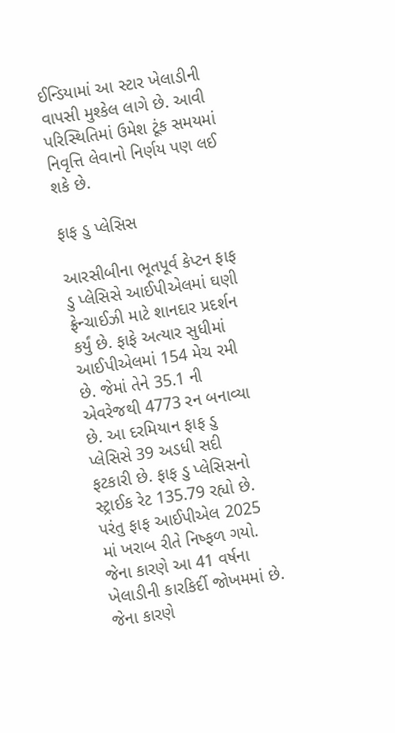ઈન્ડિયામાં આ સ્ટાર ખેલાડીની વાપસી મુશ્કેલ લાગે છે. આવી પરિસ્થિતિમાં ઉમેશ ટૂંક સમયમાં નિવૃત્તિ લેવાનો નિર્ણય પણ લઈ શકે છે.

ફાફ ડુ પ્લેસિસ

આરસીબીના ભૂતપૂર્વ કેપ્ટન ફાફ ડુ પ્લેસિસે આઈપીએલમાં ઘણી ફ્રેન્ચાઈઝી માટે શાનદાર પ્રદર્શન કર્યું છે. ફાફે અત્યાર સુધીમાં આઈપીએલમાં 154 મેચ રમી છે. જેમાં તેને 35.1 ની એવરેજથી 4773 રન બનાવ્યા છે. આ દરમિયાન ફાફ ડુ પ્લેસિસે 39 અડધી સદી ફટકારી છે. ફાફ ડુ પ્લેસિસનો સ્ટ્રાઈક રેટ 135.79 રહ્યો છે. પરંતુ ફાફ આઈપીએલ 2025 માં ખરાબ રીતે નિષ્ફળ ગયો. જેના કારણે આ 41 વર્ષના ખેલાડીની કારકિર્દી જોખમમાં છે. જેના કારણે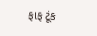ફાફ ટૂંક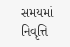સમયમાં નિવૃત્તિ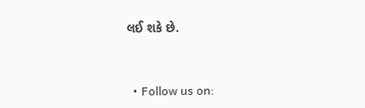લઈ શકે છે.


  • Follow us on: